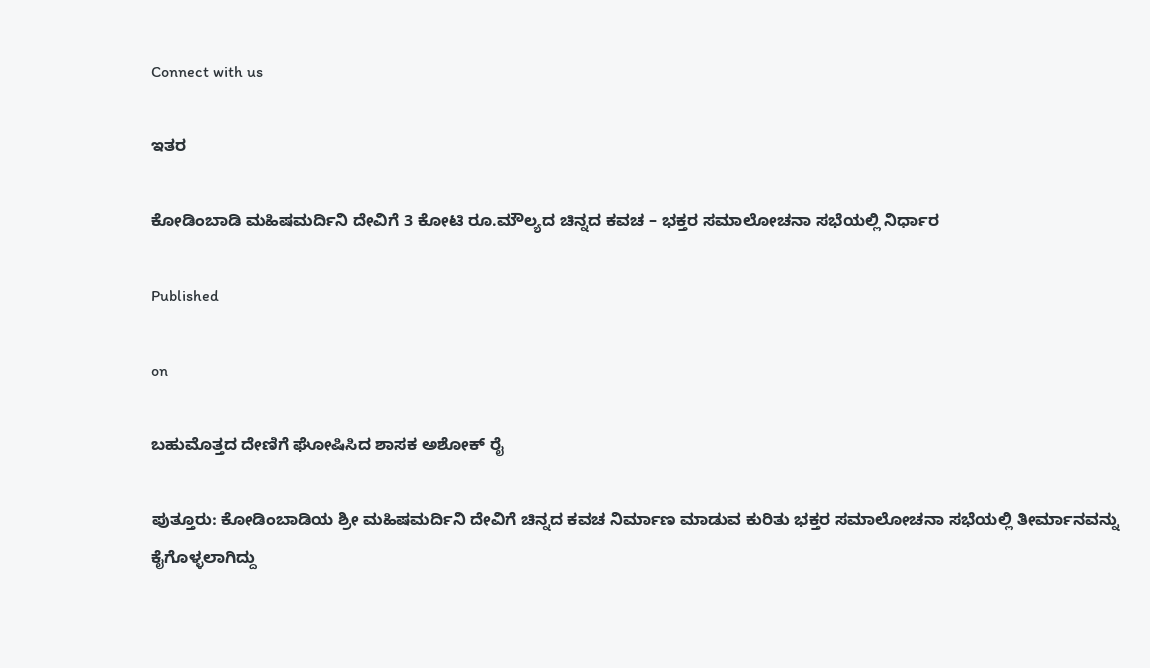Connect with us

ಇತರ

ಕೋಡಿಂಬಾಡಿ ಮಹಿಷಮರ್ದಿನಿ ದೇವಿಗೆ 3 ಕೋಟಿ ರೂ.ಮೌಲ್ಯದ ಚಿನ್ನದ ಕವಚ – ಭಕ್ತರ ಸಮಾಲೋಚನಾ ಸಭೆಯಲ್ಲಿ ನಿರ್ಧಾರ

Published

on

ಬಹುಮೊತ್ತದ ದೇಣಿಗೆ ಘೋಷಿಸಿದ ಶಾಸಕ ಅಶೋಕ್ ರೈ

ಪುತ್ತೂರು: ಕೋಡಿಂಬಾಡಿಯ ಶ್ರೀ ಮಹಿಷಮರ್ದಿನಿ ದೇವಿಗೆ ಚಿನ್ನದ ಕವಚ ನಿರ್ಮಾಣ ಮಾಡುವ ಕುರಿತು ಭಕ್ತರ ಸಮಾಲೋಚನಾ ಸಭೆಯಲ್ಲಿ ತೀರ್ಮಾನವನ್ನು ಕೈಗೊಳ್ಳಲಾಗಿದ್ದು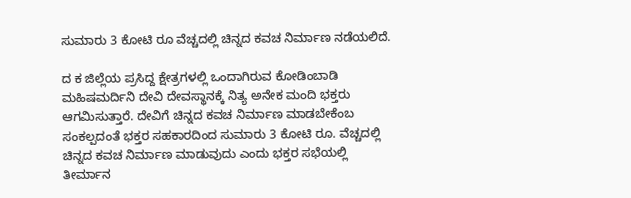ಸುಮಾರು 3 ಕೋಟಿ ರೂ ವೆಚ್ಚದಲ್ಲಿ ಚಿನ್ನದ ಕವಚ ನಿರ್ಮಾಣ ನಡೆಯಲಿದೆ.

ದ ಕ ಜಿಲ್ಲೆಯ ಪ್ರಸಿದ್ದ ಕ್ಷೇತ್ರಗಳಲ್ಲಿ ಒಂದಾಗಿರುವ ಕೋಡಿಂಬಾಡಿ ಮಹಿಷಮರ್ದಿನಿ ದೇವಿ ದೇವಸ್ಥಾನಕ್ಕೆ ನಿತ್ಯ ಅನೇಕ ಮಂದಿ ಭಕ್ತರು ಆಗಮಿಸುತ್ತಾರೆ. ದೇವಿಗೆ ಚಿನ್ನದ ಕವಚ ನಿರ್ಮಾಣ ಮಾಡಬೇಕೆಂಬ ಸಂಕಲ್ಪದಂತೆ ಭಕ್ತರ ಸಹಕಾರದಿಂದ ಸುಮಾರು 3 ಕೋಟಿ ರೂ. ವೆಚ್ಚದಲ್ಲಿ ಚಿನ್ನದ ಕವಚ ನಿರ್ಮಾಣ ಮಾಡುವುದು ಎಂದು ಭಕ್ತರ ಸಭೆಯಲ್ಲಿ ತೀರ್ಮಾನ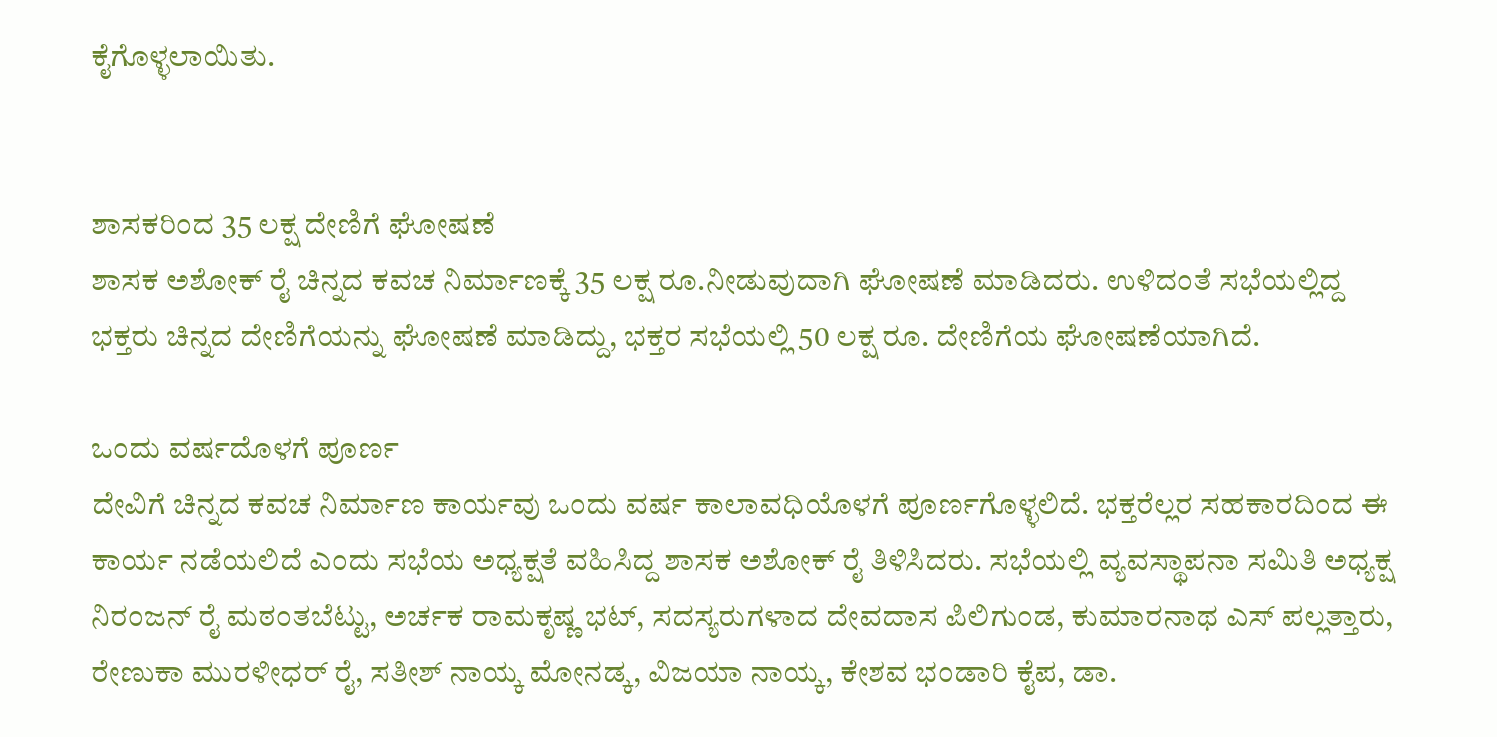ಕೈಗೊಳ್ಳಲಾಯಿತು.


ಶಾಸಕರಿಂದ 35 ಲಕ್ಷ ದೇಣಿಗೆ ಘೋಷಣೆ
ಶಾಸಕ ಅಶೋಕ್ ರೈ ಚಿನ್ನದ ಕವಚ ನಿರ್ಮಾಣಕ್ಕೆ 35 ಲಕ್ಷ ರೂ.ನೀಡುವುದಾಗಿ ಘೋಷಣೆ ಮಾಡಿದರು. ಉಳಿದಂತೆ ಸಭೆಯಲ್ಲಿದ್ದ ಭಕ್ತರು ಚಿನ್ನದ ದೇಣಿಗೆಯನ್ನು ಘೋಷಣೆ ಮಾಡಿದ್ದು, ಭಕ್ತರ ಸಭೆಯಲ್ಲಿ 50 ಲಕ್ಷ ರೂ. ದೇಣಿಗೆಯ ಘೋಷಣೆಯಾಗಿದೆ.

ಒಂದು ವರ್ಷದೊಳಗೆ ಪೂರ್ಣ
ದೇವಿಗೆ ಚಿನ್ನದ ಕವಚ ನಿರ್ಮಾಣ ಕಾರ್ಯವು ಒಂದು ವರ್ಷ ಕಾಲಾವಧಿಯೊಳಗೆ ಪೂರ್ಣಗೊಳ್ಳಲಿದೆ. ಭಕ್ತರೆಲ್ಲರ ಸಹಕಾರದಿಂದ ಈ ಕಾರ್ಯ ನಡೆಯಲಿದೆ ಎಂದು ಸಭೆಯ ಅಧ್ಯಕ್ಷತೆ ವಹಿಸಿದ್ದ ಶಾಸಕ ಅಶೋಕ್ ರೈ ತಿಳಿಸಿದರು. ಸಭೆಯಲ್ಲಿ ವ್ಯವಸ್ಥಾಪನಾ ಸಮಿತಿ ಅಧ್ಯಕ್ಷ ನಿರಂಜನ್ ರೈ ಮಠಂತಬೆಟ್ಟು, ಅರ್ಚಕ ರಾಮಕೃಷ್ಣ ಭಟ್, ಸದಸ್ಯರುಗಳಾದ ದೇವದಾಸ ಪಿಲಿಗುಂಡ, ಕುಮಾರನಾಥ ಎಸ್ ಪಲ್ಲತ್ತಾರು, ರೇಣುಕಾ ಮುರಳೀಧರ್ ರೈ, ಸತೀಶ್ ನಾಯ್ಕ ಮೋನಡ್ಕ, ವಿಜಯಾ ನಾಯ್ಕ, ಕೇಶವ ಭಂಡಾರಿ ಕೈಪ, ಡಾ.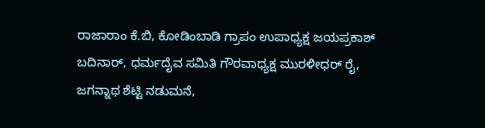ರಾಜಾರಾಂ ಕೆ.ಬಿ, ಕೋಡಿಂಬಾಡಿ ಗ್ರಾಪಂ ಉಪಾಧ್ಯಕ್ಷ ಜಯಪ್ರಕಾಶ್ ಬದಿನಾರ್, ಧರ್ಮದೈವ ಸಮಿತಿ ಗೌರವಾಧ್ಯಕ್ಷ ಮುರಳೀಧರ್ ರೈ, ಜಗನ್ನಾಥ ಶೆಟ್ಟಿ ನಡುಮನೆ,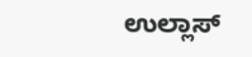ಉಲ್ಲಾಸ್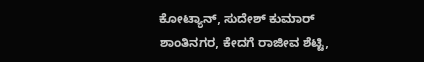ಕೋಟ್ಯಾನ್, ಸುದೇಶ್ ಕುಮಾರ್ ಶಾಂತಿನಗರ, ಕೇದಗೆ ರಾಜೀವ ಶೆಟ್ಟಿ,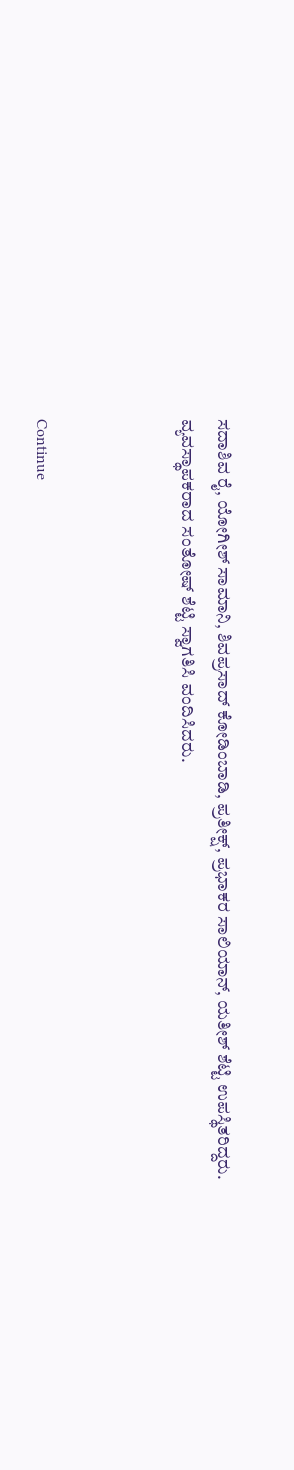ಸದಾಶಿವ ರೈ, ಯೋಗೀಶ್ ಸಾಮಾನಿ, ಶಿವಪ್ರಸಾದ್ ಕೋಡಿಂಬಾಡಿ, ಪ್ರತೀಕ್ಷ್, ಪ್ರಭಾಕರ ಸಾಲಿಯಾನ್, ಯತೀಶ್ ಶೆಟ್ಟಿ ಉಪಸ್ಥಿತರಿದ್ದರು.
ವ್ಯವಸ್ಥಾಪಕರಾದ ಸಂತೋಷ್ ಶೆಟ್ಟಿ ಸ್ವಾಗತಿಸಿ ವಂದಿಸಿದರು.



Continue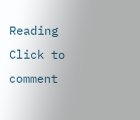Reading
Click to comment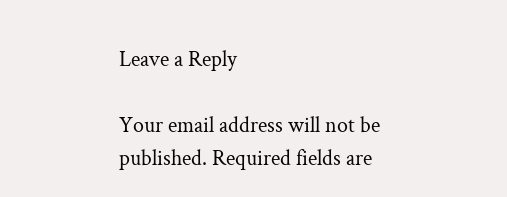Leave a Reply

Your email address will not be published. Required fields are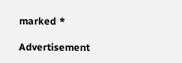marked *

Advertisement